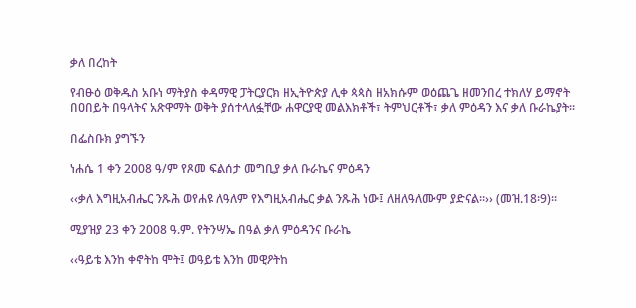ቃለ በረከት

የብፁዕ ወቅዱስ አቡነ ማትያስ ቀዳማዊ ፓትርያርክ ዘኢትዮጵያ ሊቀ ጳጳስ ዘአክሱም ወዕጨጌ ዘመንበረ ተክለሃ ይማኖት በዐበይት በዓላትና አጽዋማት ወቅት ያሰተላለፏቸው ሐዋርያዊ መልእክቶች፣ ትምህርቶች፣ ቃለ ምዕዳን እና ቃለ ቡራኬያት፡፡

በፌስቡክ ያግኙን

ነሐሴ 1 ቀን 2008 ዓ/ም የጾመ ፍልሰታ መግቢያ ቃለ ቡራኬና ምዕዳን

‹‹ቃለ እግዚአብሔር ንጹሕ ወየሐዩ ለዓለም የእግዚአብሔር ቃል ንጹሕ ነው፤ ለዘለዓለሙም ያድናል።›› (መዝ.18፡9)፡፡

ሚያዝያ 23 ቀን 2008 ዓ.ም. የትንሣኤ በዓል ቃለ ምዕዳንና ቡራኬ

‹‹ዓይቴ እንከ ቀኖትከ ሞት፤ ወዓይቴ እንከ መዊዖትከ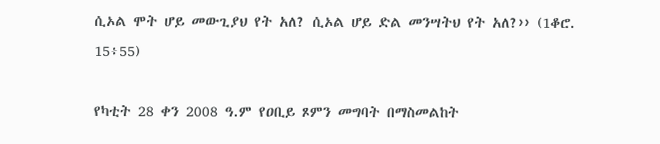ሲኦል ሞት ሆይ መውጊያህ የት አለ? ሲኦል ሆይ ድል መንሣትህ የት አለ?›› (1ቆሮ. 15፥55)

የካቲት 28 ቀን 2008 ዓ.ም የዐቢይ ጾምን መግባት በማስመልከት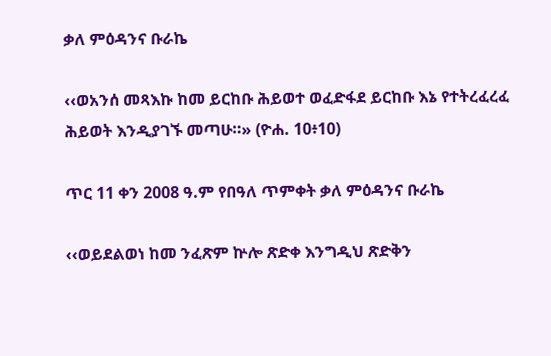ቃለ ምዕዳንና ቡራኬ

‹‹ወአንሰ መጻእኩ ከመ ይርከቡ ሕይወተ ወፈድፋደ ይርከቡ እኔ የተትረፈረፈ ሕይወት እንዲያገኙ መጣሁ።» (ዮሐ. 10፥10)

ጥር 11 ቀን 2008 ዓ.ም የበዓለ ጥምቀት ቃለ ምዕዳንና ቡራኬ

‹‹ወይደልወነ ከመ ንፈጽም ኵሎ ጽድቀ እንግዲህ ጽድቅን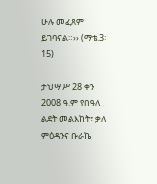ሁሉ መፈጸም ይገባናል።›› (ማቴ.3፡15)

ታህሣሥ 28 ቀን 2008 ዓ.ም የበዓለ ልደት መልእከት፣ ቃለ ምዕዳንና ቡራኬ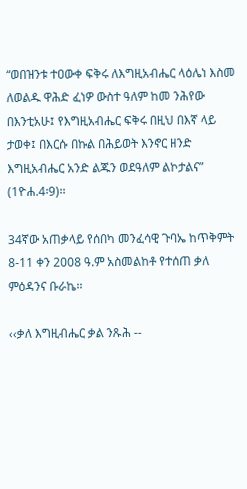“ወበዝንቱ ተዐውቀ ፍቅሩ ለእግዚአብሔር ላዕሌነ እስመ ለወልዱ ዋሕድ ፈነዎ ውስተ ዓለም ከመ ንሕየው በእንቲአሁ፤ የእግዚአብሔር ፍቅሩ በዚህ በእኛ ላይ ታወቀ፤ በእርሱ በኩል በሕይወት እንኖር ዘንድ እግዚአብሔር አንድ ልጁን ወደዓለም ልኮታልና” (1ዮሐ.4፡9)፡፡

34ኛው አጠቃላይ የሰበካ መንፈሳዊ ጉባኤ ከጥቅምት 8-11 ቀን 2008 ዓ.ም አስመልከቶ የተሰጠ ቃለ ምዕዳንና ቡራኬ፡፡

‹‹ቃለ እግዚብሔር ቃል ንጹሕ --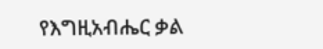የእግዚአብሔር ቃል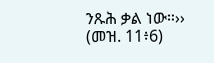ንጹሕ ቃል ነው።›› (መዝ. 11፥6)